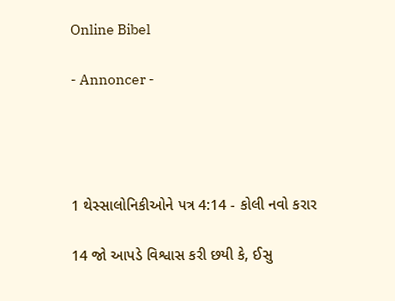Online Bibel

- Annoncer -




1 થેસ્સાલોનિકીઓને પત્ર 4:14 - કોલી નવો કરાર

14 જો આપડે વિશ્વાસ કરી છયી કે, ઈસુ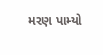મરણ પામ્યો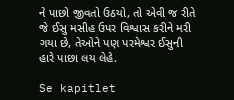ને પાછો જીવતો ઉઠયો, તો એવી જ રીતે જે ઈસુ મસીહ ઉપર વિશ્વાસ કરીને મરી ગયા છે, તેઓને પણ પરમેશ્વર ઈસુની હારે પાછા લય લેહે.

Se kapitlet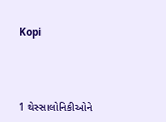Kopi




1 થેસ્સાલોનિકીઓને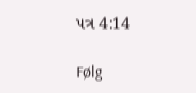પત્ર 4:14

Følg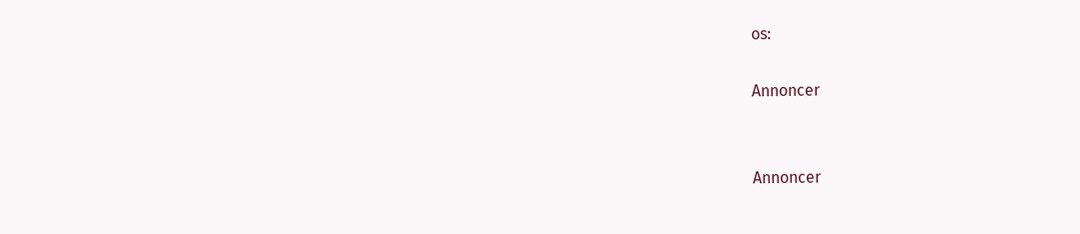os:

Annoncer


Annoncer